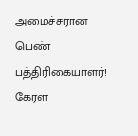அமைச்சரான பெண் பத்திரிகையாளர்!
கேரள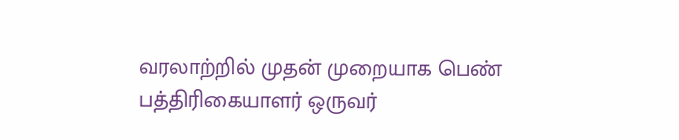வரலாற்றில் முதன் முறையாக பெண் பத்திரிகையாளர் ஒருவர்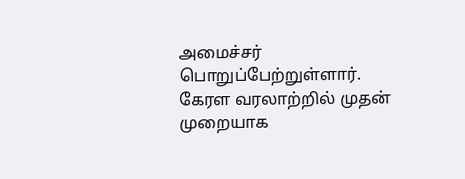அமைச்சர் பொறுப்பேற்றுள்ளார்.
கேரள வரலாற்றில் முதன் முறையாக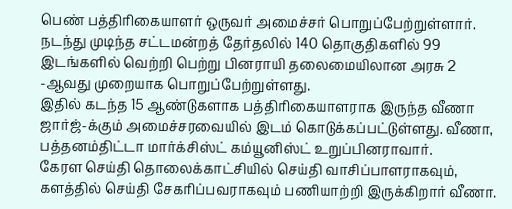பெண் பத்திரிகையாளர் ஒருவர் அமைச்சர் பொறுப்பேற்றுள்ளார். நடந்து முடிந்த சட்டமன்றத் தேர்தலில் 140 தொகுதிகளில் 99 இடங்களில் வெற்றி பெற்று பினராயி தலைமையிலான அரசு 2 -ஆவது முறையாக பொறுப்பேற்றுள்ளது.
இதில் கடந்த 15 ஆண்டுகளாக பத்திரிகையாளராக இருந்த வீணா ஜார்ஜ்-க்கும் அமைச்சரவையில் இடம் கொடுக்கப்பட்டுள்ளது. வீணா, பத்தனம்திட்டா மார்க்சிஸ்ட் கம்யூனிஸ்ட் உறுப்பினராவார்.
கேரள செய்தி தொலைக்காட்சியில் செய்தி வாசிப்பாளராகவும், களத்தில் செய்தி சேகரிப்பவராகவும் பணியாற்றி இருக்கிறார் வீணா.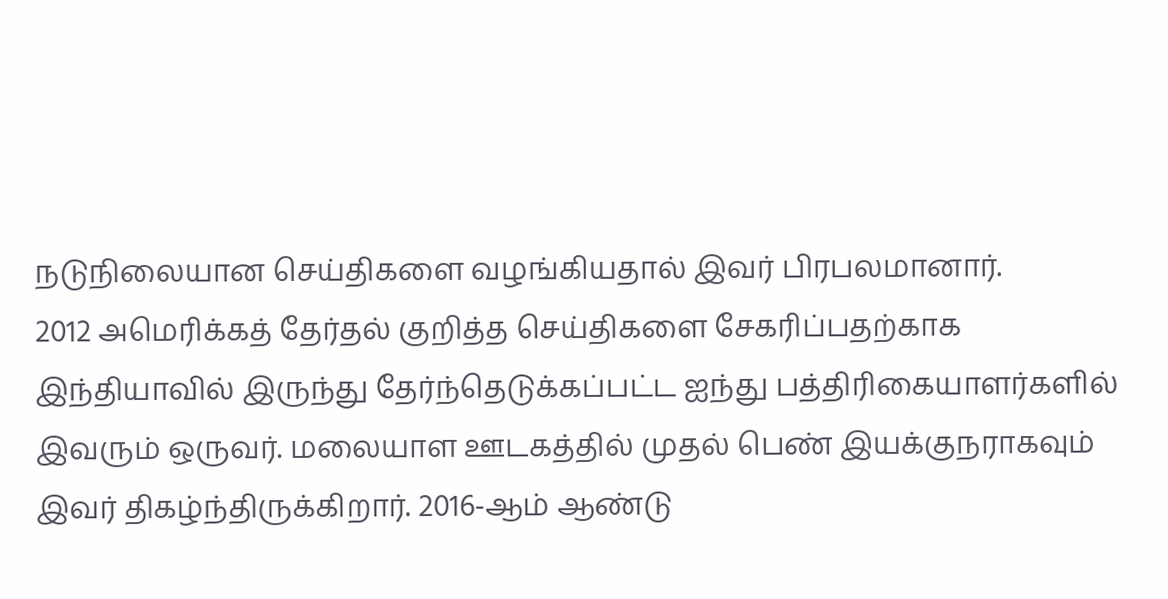நடுநிலையான செய்திகளை வழங்கியதால் இவர் பிரபலமானார்.
2012 அமெரிக்கத் தேர்தல் குறித்த செய்திகளை சேகரிப்பதற்காக இந்தியாவில் இருந்து தேர்ந்தெடுக்கப்பட்ட ஐந்து பத்திரிகையாளர்களில் இவரும் ஒருவர். மலையாள ஊடகத்தில் முதல் பெண் இயக்குநராகவும் இவர் திகழ்ந்திருக்கிறார். 2016-ஆம் ஆண்டு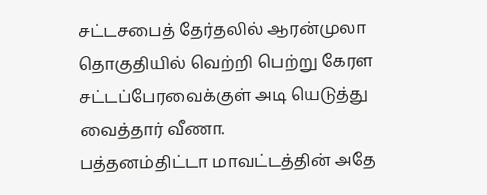சட்டசபைத் தேர்தலில் ஆரன்முலா தொகுதியில் வெற்றி பெற்று கேரள சட்டப்பேரவைக்குள் அடி யெடுத்து வைத்தார் வீணா.
பத்தனம்திட்டா மாவட்டத்தின் அதே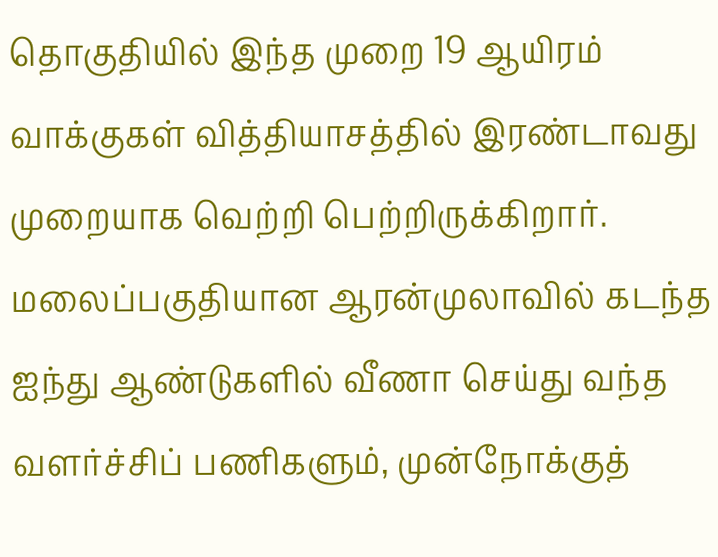தொகுதியில் இந்த முறை 19 ஆயிரம் வாக்குகள் வித்தியாசத்தில் இரண்டாவது முறையாக வெற்றி பெற்றிருக்கிறார். மலைப்பகுதியான ஆரன்முலாவில் கடந்த ஐந்து ஆண்டுகளில் வீணா செய்து வந்த வளர்ச்சிப் பணிகளும், முன்நோக்குத்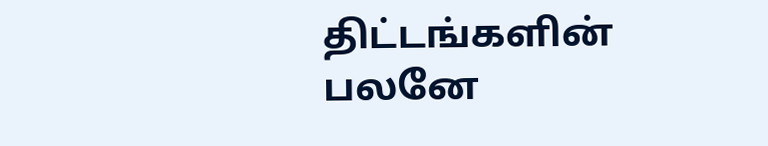திட்டங்களின் பலனே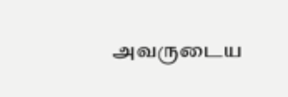அவருடைய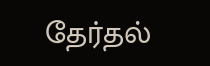தேர்தல்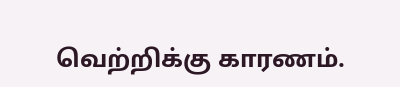வெற்றிக்கு காரணம்.